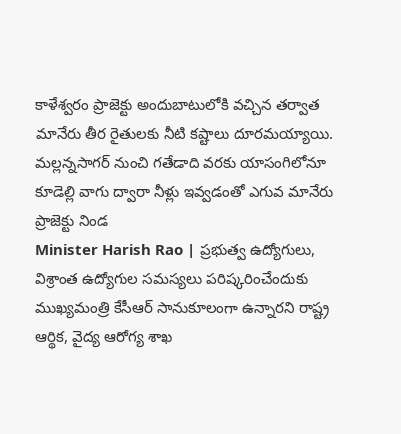కాళేశ్వరం ప్రాజెక్టు అందుబాటులోకి వచ్చిన తర్వాత మానేరు తీర రైతులకు నీటి కష్టాలు దూరమయ్యాయి. మల్లన్నసాగర్ నుంచి గతేడాది వరకు యాసంగిలోనూ కూడెల్లి వాగు ద్వారా నీళ్లు ఇవ్వడంతో ఎగువ మానేరు ప్రాజెక్టు నిండ
Minister Harish Rao | ప్రభుత్వ ఉద్యోగులు, విశ్రాంత ఉద్యోగుల సమస్యలు పరిష్కరించేందుకు ముఖ్యమంత్రి కేసీఆర్ సానుకూలంగా ఉన్నారని రాష్ట్ర ఆర్థిక, వైద్య ఆరోగ్య శాఖ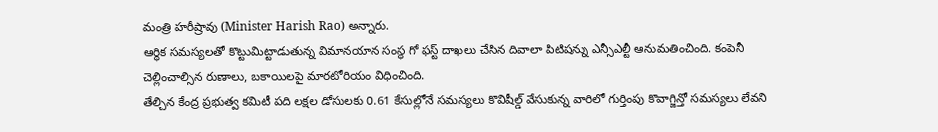మంత్రి హరీష్రావు (Minister Harish Rao) అన్నారు.
ఆర్థిక సమస్యలతో కొట్టుమిట్టాడుతున్న విమానయాన సంస్థ గో ఫస్ట్ దాఖలు చేసిన దివాలా పిటిషన్ను ఎన్సీఎల్టీ ఆనుమతించింది. కంపెనీ చెల్లించాల్సిన రుణాలు, బకాయిలపై మారటోరియం విధించింది.
తేల్చిన కేంద్ర ప్రభుత్వ కమిటీ పది లక్షల డోసులకు 0.61 కేసుల్లోనే సమస్యలు కొవిషీల్డ్ వేసుకున్న వారిలో గుర్తింపు కొవాగ్జిన్తో సమస్యలు లేవని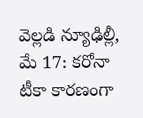వెల్లడి న్యూఢిల్లీ, మే 17: కరోనా టీకా కారణంగా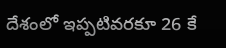దేశంలో ఇప్పటివరకూ 26 కే